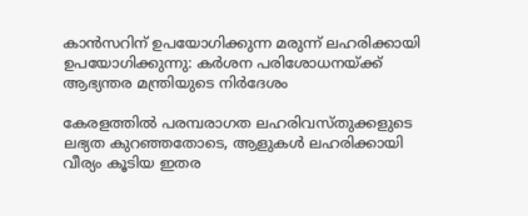കാൻസറിന് ഉപയോഗിക്കുന്ന മരുന്ന് ലഹരിക്കായി ഉപയോഗിക്കുന്നു: കർശന പരിശോധനയ്ക്ക് ആഭ്യന്തര മന്ത്രിയുടെ നിർദേശം

കേരളത്തിൽ പരമ്പരാഗത ലഹരിവസ്തുക്കളുടെ ലഭ്യത കുറഞ്ഞതോടെ, ആളുകൾ ലഹരിക്കായി വീര്യം കൂടിയ ഇതര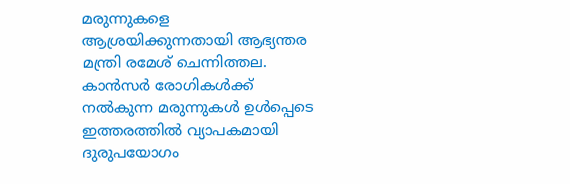മരുന്നുകളെ ആശ്രയിക്കുന്നതായി ആഭ്യന്തര മന്ത്രി രമേശ് ചെന്നിത്തല. കാൻസർ രോഗികൾക്ക് നൽകുന്ന മരുന്നുകൾ ഉൾപ്പെടെ ഇത്തരത്തിൽ വ്യാപകമായി ദുരുപയോഗം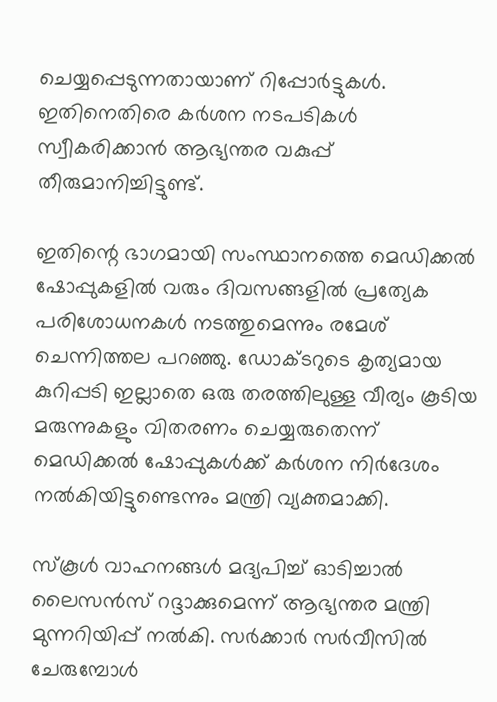ചെയ്യപ്പെടുന്നതായാണ് റിപ്പോർട്ടുകൾ. ഇതിനെതിരെ കർശന നടപടികൾ സ്വീകരിക്കാൻ ആഭ്യന്തര വകുപ്പ് തീരുമാനിച്ചിട്ടുണ്ട്.

ഇതിന്റെ ഭാഗമായി സംസ്ഥാനത്തെ മെഡിക്കൽ ഷോപ്പുകളിൽ വരും ദിവസങ്ങളിൽ പ്രത്യേക പരിശോധനകൾ നടത്തുമെന്നും രമേശ് ചെന്നിത്തല പറഞ്ഞു. ഡോക്ടറുടെ കൃത്യമായ കുറിപ്പടി ഇല്ലാതെ ഒരു തരത്തിലുള്ള വീര്യം കൂടിയ മരുന്നുകളും വിതരണം ചെയ്യരുതെന്ന് മെഡിക്കൽ ഷോപ്പുകൾക്ക് കർശന നിർദേശം നൽകിയിട്ടുണ്ടെന്നും മന്ത്രി വ്യക്തമാക്കി.

സ്കൂൾ വാഹനങ്ങൾ മദ്യപിച്ച് ഓടിച്ചാൽ ലൈസൻസ് റദ്ദാക്കുമെന്ന് ആഭ്യന്തര മന്ത്രി മുന്നറിയിപ്പ് നൽകി. സർക്കാർ സർവീസിൽ ചേരുമ്പോൾ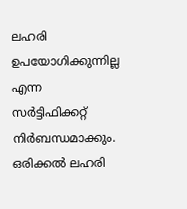ലഹരി ഉപയോഗിക്കുന്നില്ല എന്ന സർട്ടിഫിക്കറ്റ് നിർബന്ധമാക്കും. ഒരിക്കൽ ലഹരി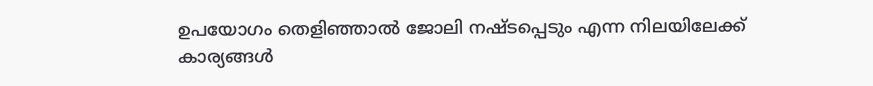ഉപയോഗം തെളിഞ്ഞാൽ ജോലി നഷ്ടപ്പെടും എന്ന നിലയിലേക്ക് കാര്യങ്ങൾ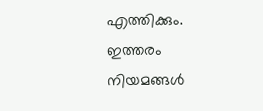എത്തിക്കും. ഇത്തരം നിയമങ്ങൾ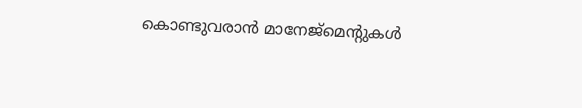കൊണ്ടുവരാൻ മാനേജ്മെന്റുകൾ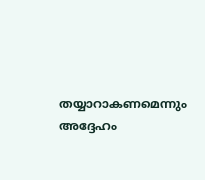തയ്യാറാകണമെന്നും അദ്ദേഹം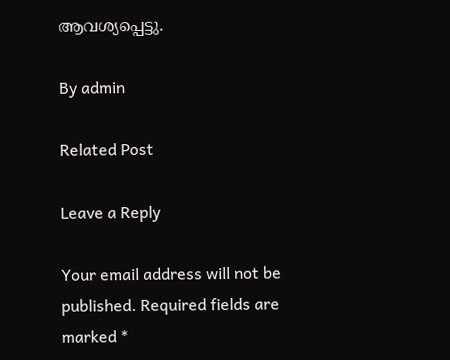ആവശ്യപ്പെട്ടു.

By admin

Related Post

Leave a Reply

Your email address will not be published. Required fields are marked *